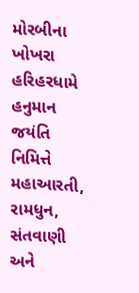મોરબીના ખોખરા હરિહરધામે હનુમાન જયંતિ નિમિત્તે મહાઆરતી, રામધુન, સંતવાણી અને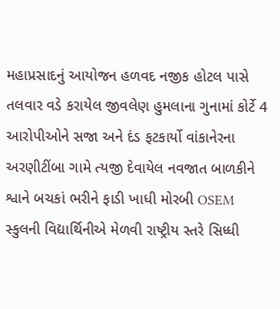મહાપ્રસાદનું આયોજન હળવદ નજીક હોટલ પાસે તલવાર વડે કરાયેલ જીવલેણ હુમલાના ગુનામાં કોર્ટે 4 આરોપીઓને સજા અને દંડ ફટકાર્યો વાંકાનેરના અરણીટીંબા ગામે ત્યજી દેવાયેલ નવજાત બાળકીને શ્વાને બચકાં ભરીને ફાડી ખાધી મોરબી OSEM સ્કુલની વિદ્યાર્થિનીએ મેળવી રાષ્ટ્રીય સ્તરે સિધ્ધી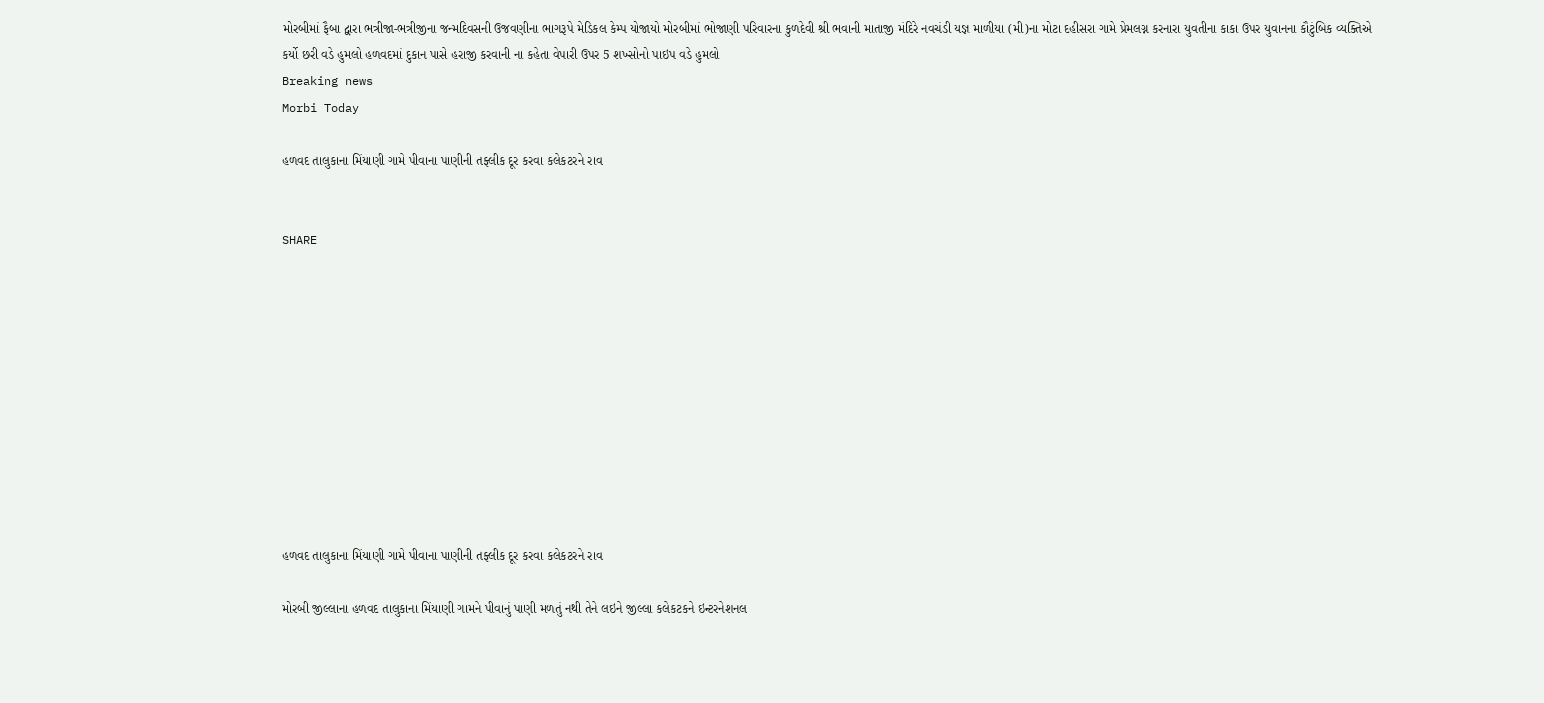મોરબીમાં ફૈબા દ્વારા ભત્રીજા-ભત્રીજીના જન્મદિવસની ઉજવણીના ભાગરૂપે મેડિકલ કેમ્પ યોજાયો મોરબીમાં ભોજાણી પરિવારના કુળદેવી શ્રી ભવાની માતાજી મંદિરે નવચંડી યજ્ઞ માળીયા (મી)ના મોટા દહીસરા ગામે પ્રેમલગ્ન કરનારા યુવતીના કાકા ઉપર યુવાનના કૌટુંબિક વ્યક્તિએ કર્યો છરી વડે હુમલો હળવદમાં દુકાન પાસે હરાજી કરવાની ના કહેતા વેપારી ઉપર 5 શખ્સોનો પાઇપ વડે હુમલો
Breaking news
Morbi Today

હળવદ તાલુકાના મિંયાણી ગામે પીવાના પાણીની તફ્લીક દૂર કરવા કલેકટરને રાવ


SHARE











હળવદ તાલુકાના મિંયાણી ગામે પીવાના પાણીની તફ્લીક દૂર કરવા કલેકટરને રાવ

મોરબી જીલ્લાના હળવદ તાલુકાના મિંયાણી ગામને પીવાનું પાણી મળતું નથી તેને લઇને જીલ્લા કલેકટકને ઇન્ટરનેશનલ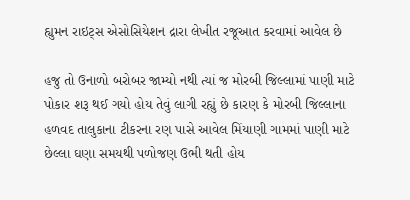હ્યુમન રાઇટ્સ એસોસિયેશન દ્રારા લેખીત રજૂઆત કરવામાં આવેલ છે

હજુ તો ઉનાળો બરોબર જામ્યો નથી ત્યાં જ મોરબી જિલ્લામાં પાણી માટે પોકાર શરૂ થઈ ગયો હોય તેવું લાગી રહ્યું છે કારણ કે મોરબી જિલ્લાના હળવદ તાલુકાના ટીકરના રણ પાસે આવેલ મિંયાણી ગામમાં પાણી માટે છેલ્લા ઘણા સમયથી પળોજણ ઉભી થતી હોય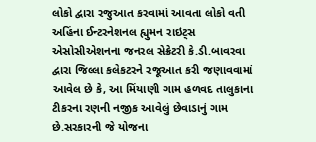લોકો દ્વારા રજુઆત કરવામાં આવતા લોકો વતી અહિંના ઈન્ટરનેશનલ હ્યુમન રાઇટ્સ એસોસીએશનના જનરલ સેક્રેટરી કે.ડી.બાવરવા દ્વારા જિલ્લા કલેકટરને રજૂઆત કરી જણાવવામાં આવેલ છે કે, આ મિંયાણી ગામ હળવદ તાલુકાના ટીકરના રણની નજીક આવેલું છેવાડાનું ગામ છે.સરકારની જે યોજના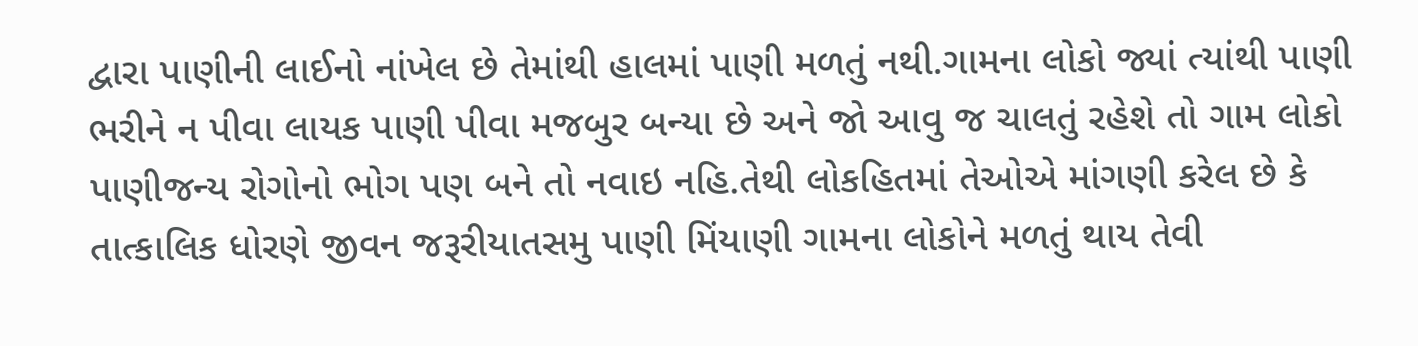દ્વારા પાણીની લાઈનો નાંખેલ છે તેમાંથી હાલમાં પાણી મળતું નથી.ગામના લોકો જ્યાં ત્યાંથી પાણી ભરીને ન પીવા લાયક પાણી પીવા મજબુર બન્યા છે અને જો આવુ જ ચાલતું રહેશે તો ગામ લોકો પાણીજન્ય રોગોનો ભોગ પણ બને તો નવાઇ નહિ.તેથી લોકહિતમાં તેઓએ માંગણી કરેલ છે કે તાત્કાલિક ધોરણે જીવન જરૂરીયાતસમુ પાણી મિંયાણી ગામના લોકોને મળતું થાય તેવી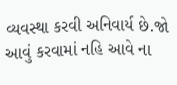વ્યવસ્થા કરવી અનિવાર્ય છે.જો આવું કરવામાં નહિ આવે ના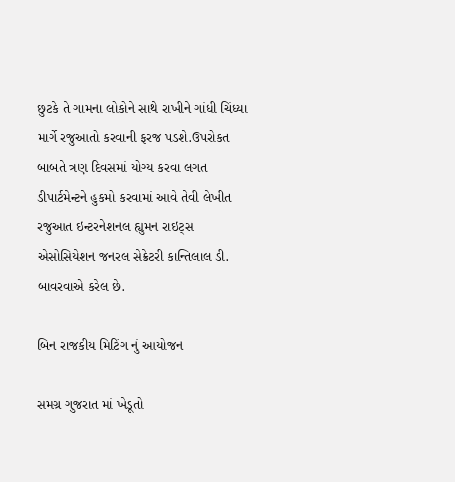છુટકે તે ગામના લોકોને સાથે રાખીને ગાંધી ચિંધ્યા માર્ગે રજુઆતો કરવાની ફરજ પડશે.ઉપરોકત બાબતે ત્રણ દિવસમાં યોગ્ય કરવા લગત ડીપાર્ટમેન્ટને હુકમો કરવામાં આવે તેવી લેખીત રજુઆત ઇન્ટરનેશનલ હ્યુમન રાઇટ્સ એસોસિયેશન જનરલ સેક્રેટરી કાન્તિલાલ ડી. બાવરવાએ કરેલ છે.

બિન રાજકીય મિટિંગ નું આયોજન

સમગ્ર ગુજરાત માં ખેડૂતો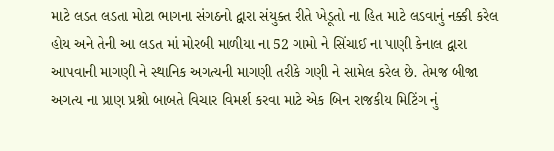માટે લડત લડતા મોટા ભાગના સંગઠનો દ્વારા સંયુક્ત રીતે ખેડૂતો ના હિત માટે લડવાનું નક્કી કરેલ હોય અને તેની આ લડત માં મોરબી માળીયા ના 52 ગામો ને સિંચાઈ ના પાણી કેનાલ દ્વારા આપવાની માગણી ને સ્થાનિક અગત્યની માગણી તરીકે ગણી ને સામેલ કરેલ છે. તેમજ બીજા અગત્ય ના પ્રાણ પ્રશ્નો બાબતે વિચાર વિમર્શ કરવા માટે એક બિન રાજકીય મિટિંગ નું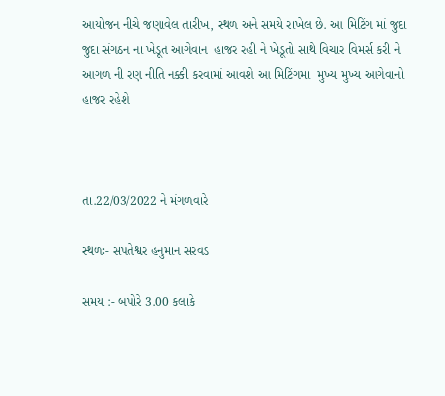આયોજન નીચે જણાવેલ તારીખ, સ્થળ અને સમયે રાખેલ છે. આ મિટિંગ માં જુદા જુદા સંગઠન ના ખેડૂત આગેવાન  હાજર રહી ને ખેડૂતો સાથે વિચાર વિમર્સ કરી ને આગળ ની રણ નીતિ નક્કી કરવામાં આવશે આ મિટિંગમા  મુખ્ય મુખ્ય આગેવાનો  હાજર રહેશે



તા.22/03/2022 ને મંગળવારે

સ્થળઃ- સપતેશ્વર હનુમાન સરવડ

સમય :- બપોરે 3.00 કલાકે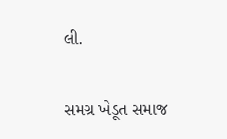લી.

સમગ્ર ખેડૂત સમાજ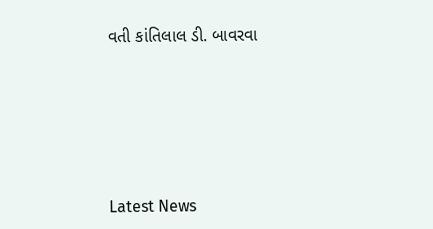વતી કાંતિલાલ ડી. બાવરવા






Latest News